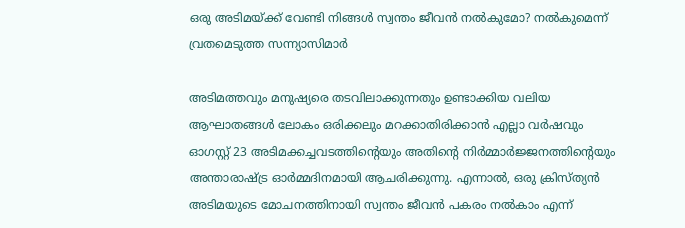ഒരു അടിമയ്ക്ക് വേണ്ടി നിങ്ങൾ സ്വന്തം ജീവൻ നൽകുമോ? നൽകുമെന്ന് വ്രതമെടുത്ത സന്ന്യാസിമാർ

അടിമത്തവും മനുഷ്യരെ തടവിലാക്കുന്നതും ഉണ്ടാക്കിയ വലിയ ആഘാതങ്ങൾ ലോകം ഒരിക്കലും മറക്കാതിരിക്കാൻ എല്ലാ വർഷവും ഓഗസ്റ്റ് 23 അടിമക്കച്ചവടത്തിന്റെയും അതിന്റെ നിർമ്മാർജ്ജനത്തിന്റെയും അന്താരാഷ്ട്ര ഓർമ്മദിനമായി ആചരിക്കുന്നു. എന്നാൽ, ഒരു ക്രിസ്ത്യൻ അടിമയുടെ മോചനത്തിനായി സ്വന്തം ജീവൻ പകരം നൽകാം എന്ന്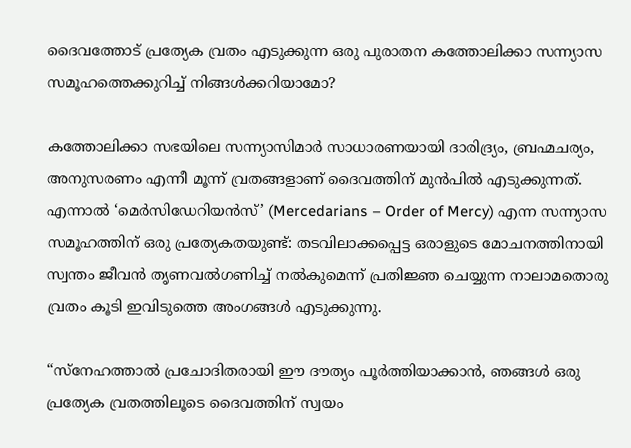ദൈവത്തോട് പ്രത്യേക വ്രതം എടുക്കുന്ന ഒരു പുരാതന കത്തോലിക്കാ സന്ന്യാസ സമൂഹത്തെക്കുറിച്ച് നിങ്ങൾക്കറിയാമോ?

കത്തോലിക്കാ സഭയിലെ സന്ന്യാസിമാർ സാധാരണയായി ദാരിദ്ര്യം, ബ്രഹ്മചര്യം, അനുസരണം എന്നീ മൂന്ന് വ്രതങ്ങളാണ് ദൈവത്തിന് മുൻപിൽ എടുക്കുന്നത്. എന്നാൽ ‘മെർസിഡേറിയൻസ്’ (Mercedarians – Order of Mercy) എന്ന സന്ന്യാസ സമൂഹത്തിന് ഒരു പ്രത്യേകതയുണ്ട്: തടവിലാക്കപ്പെട്ട ഒരാളുടെ മോചനത്തിനായി സ്വന്തം ജീവൻ തൃണവൽഗണിച്ച് നൽകുമെന്ന് പ്രതിജ്ഞ ചെയ്യുന്ന നാലാമതൊരു വ്രതം കൂടി ഇവിടുത്തെ അംഗങ്ങൾ എടുക്കുന്നു.

“സ്നേഹത്താൽ പ്രചോദിതരായി ഈ ദൗത്യം പൂർത്തിയാക്കാൻ, ഞങ്ങൾ ഒരു പ്രത്യേക വ്രതത്തിലൂടെ ദൈവത്തിന് സ്വയം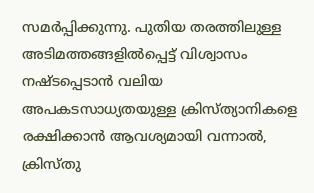സമർപ്പിക്കുന്നു. പുതിയ തരത്തിലുള്ള അടിമത്തങ്ങളിൽപ്പെട്ട് വിശ്വാസം നഷ്ടപ്പെടാൻ വലിയ അപകടസാധ്യതയുള്ള ക്രിസ്ത്യാനികളെ രക്ഷിക്കാൻ ആവശ്യമായി വന്നാൽ, ക്രിസ്തു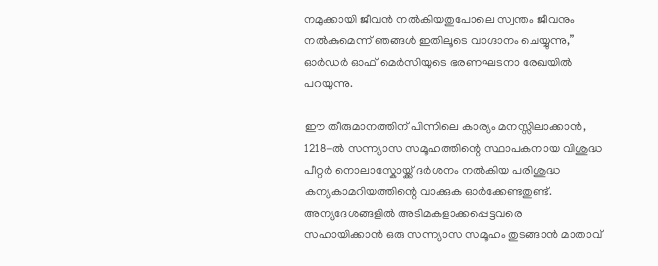നമുക്കായി ജീവൻ നൽകിയതുപോലെ സ്വന്തം ജീവനും നൽകുമെന്ന് ഞങ്ങൾ ഇതിലൂടെ വാഗ്ദാനം ചെയ്യുന്നു,” ഓർഡർ ഓഫ് മെർസിയുടെ ഭരണഘടനാ രേഖയിൽ പറയുന്നു.

ഈ തീരുമാനത്തിന് പിന്നിലെ കാര്യം മനസ്സിലാക്കാൻ, 1218-ൽ സന്ന്യാസ സമൂഹത്തിന്റെ സ്ഥാപകനായ വിശുദ്ധ പീറ്റർ നൊലാസ്കോയ്ക്ക് ദർശനം നൽകിയ പരിശുദ്ധ കന്യകാമറിയത്തിന്റെ വാക്കുക ഓർക്കേണ്ടതുണ്ട്. അന്യദേശങ്ങളിൽ അടിമകളാക്കപ്പെട്ടവരെ സഹായിക്കാൻ ഒരു സന്ന്യാസ സമൂഹം തുടങ്ങാൻ മാതാവ്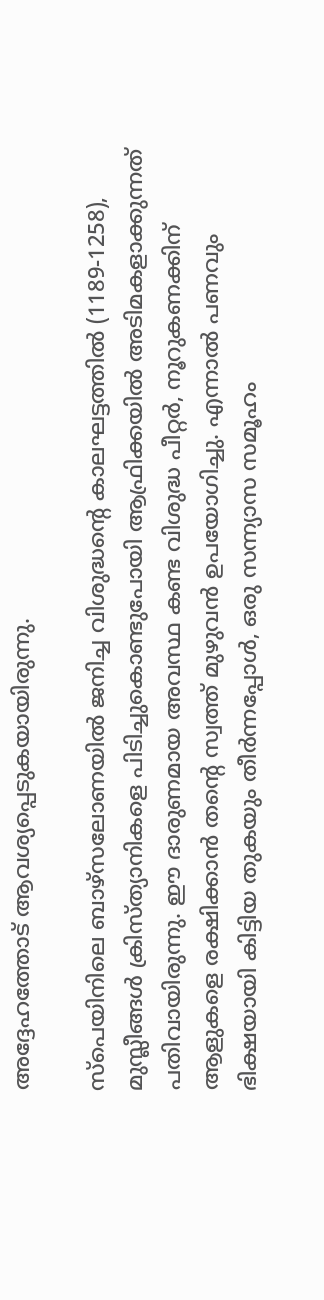അദ്ദേഹത്തോട് ആവശ്യപ്പെടുകയായിരുന്നു.

സ്പെയിനിലെ ബാഴ്‌സലോണയിൽ ജനിച്ച വിശുദ്ധന്റെ കാലഘട്ടത്തിൽ (1189-1258), മുസ്ലീങ്ങൾ ക്രിസ്ത്യാനികളെ പിടിച്ചുകൊണ്ടുപോയി ആഫ്രിക്കയിൽ അടിമകളാക്കുന്നത് പതിവായിരുന്നു. ഈ ദാരുണമായ അവസ്ഥ കണ്ട വിശുദ്ധ പീറ്റർ, നൂറുകണക്കിന് ആളുകളെ രക്ഷിക്കാൻ തന്റെ സ്വത്ത് മുഴുവൻ ഉപയോഗിച്ചു. എന്നാൽ പണവും ഭിക്ഷയായി കിട്ടിയ തുകയും തീർന്നപ്പോൾ, ഒരു സന്ന്യാസ സമൂഹം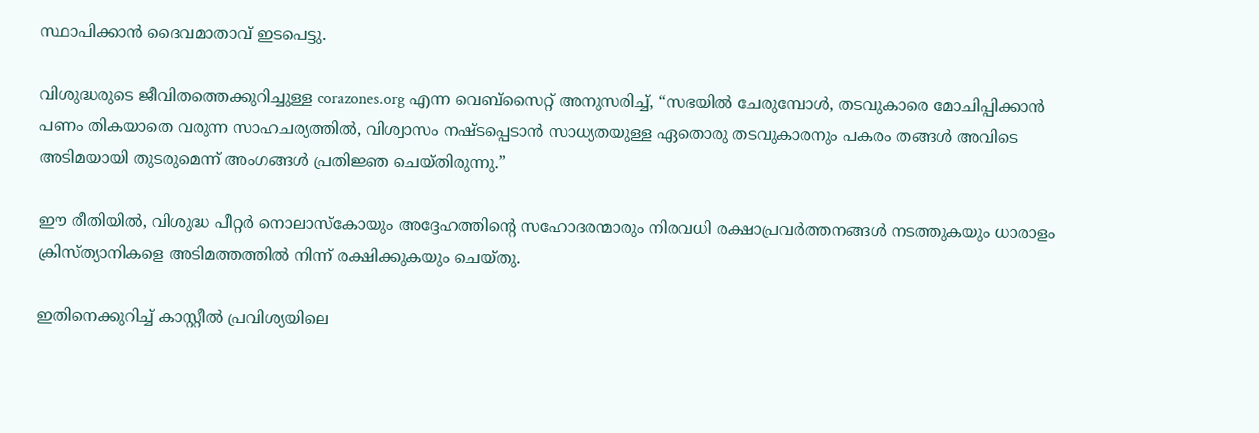സ്ഥാപിക്കാൻ ദൈവമാതാവ് ഇടപെട്ടു.

വിശുദ്ധരുടെ ജീവിതത്തെക്കുറിച്ചുള്ള corazones.org എന്ന വെബ്‌സൈറ്റ് അനുസരിച്ച്, “സഭയിൽ ചേരുമ്പോൾ, തടവുകാരെ മോചിപ്പിക്കാൻ പണം തികയാതെ വരുന്ന സാഹചര്യത്തിൽ, വിശ്വാസം നഷ്ടപ്പെടാൻ സാധ്യതയുള്ള ഏതൊരു തടവുകാരനും പകരം തങ്ങൾ അവിടെ അടിമയായി തുടരുമെന്ന് അംഗങ്ങൾ പ്രതിജ്ഞ ചെയ്തിരുന്നു.”

ഈ രീതിയിൽ, വിശുദ്ധ പീറ്റർ നൊലാസ്കോയും അദ്ദേഹത്തിന്റെ സഹോദരന്മാരും നിരവധി രക്ഷാപ്രവർത്തനങ്ങൾ നടത്തുകയും ധാരാളം ക്രിസ്ത്യാനികളെ അടിമത്തത്തിൽ നിന്ന് രക്ഷിക്കുകയും ചെയ്തു.

ഇതിനെക്കുറിച്ച് കാസ്റ്റീൽ പ്രവിശ്യയിലെ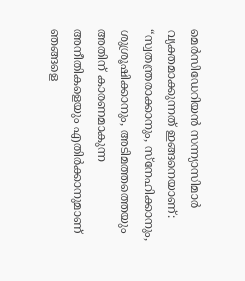മെർസിഡേറിയൻ സന്ന്യാസിമാർ വ്യക്തമാക്കുന്നത് ഇങ്ങനെയാണ്: “സ്വതന്ത്രരാക്കാനും, സ്നേഹിക്കാനും, ശുശ്രൂഷിക്കാനും, അടിമത്തത്തെയും അതിന് കാരണമാകുന്ന അനീതികളെയും എതിർക്കാനുമാണ് ഞങ്ങളെ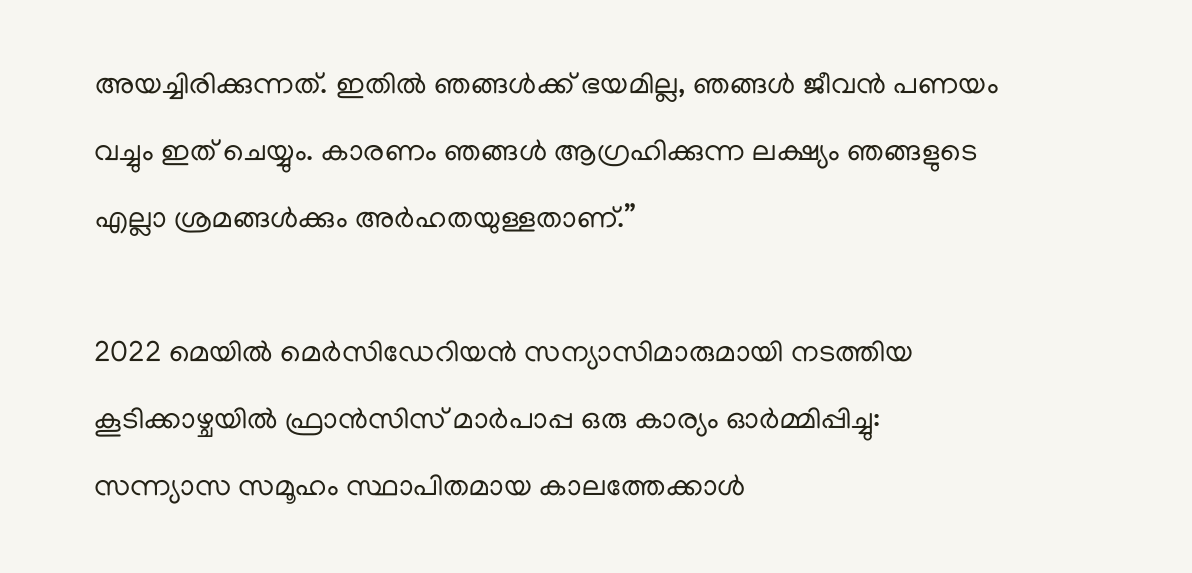അയച്ചിരിക്കുന്നത്. ഇതിൽ ഞങ്ങൾക്ക് ഭയമില്ല, ഞങ്ങൾ ജീവൻ പണയം വച്ചും ഇത് ചെയ്യും. കാരണം ഞങ്ങൾ ആഗ്രഹിക്കുന്ന ലക്ഷ്യം ഞങ്ങളുടെ എല്ലാ ശ്രമങ്ങൾക്കും അർഹതയുള്ളതാണ്.”

2022 മെയിൽ മെർസിഡേറിയൻ സന്യാസിമാരുമായി നടത്തിയ കൂടിക്കാഴ്ചയിൽ ഫ്രാൻസിസ് മാർപാപ്പ ഒരു കാര്യം ഓർമ്മിപ്പിച്ചു: സന്ന്യാസ സമൂഹം സ്ഥാപിതമായ കാലത്തേക്കാൾ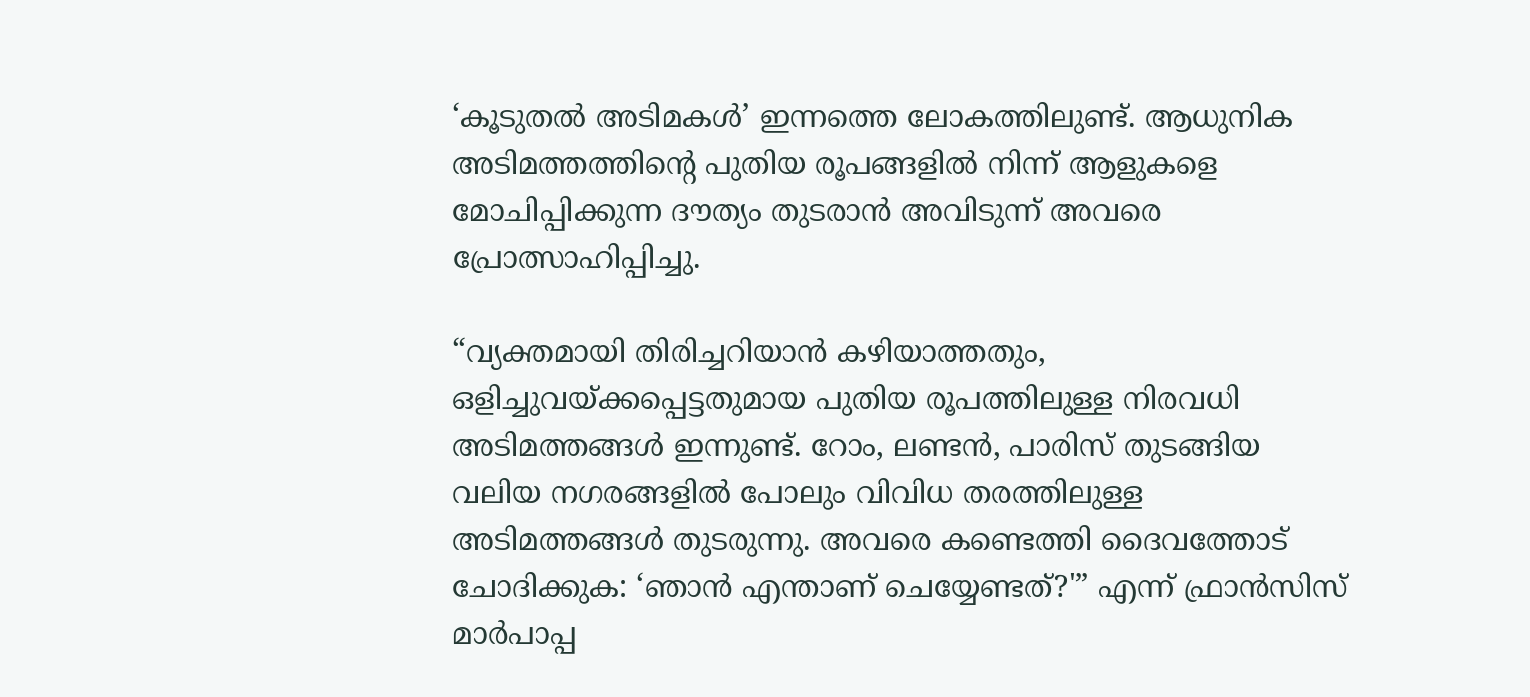‘കൂടുതൽ അടിമകൾ’ ഇന്നത്തെ ലോകത്തിലുണ്ട്. ആധുനിക അടിമത്തത്തിന്റെ പുതിയ രൂപങ്ങളിൽ നിന്ന് ആളുകളെ മോചിപ്പിക്കുന്ന ദൗത്യം തുടരാൻ അവിടുന്ന് അവരെ പ്രോത്സാഹിപ്പിച്ചു.

“വ്യക്തമായി തിരിച്ചറിയാൻ കഴിയാത്തതും, ഒളിച്ചുവയ്ക്കപ്പെട്ടതുമായ പുതിയ രൂപത്തിലുള്ള നിരവധി അടിമത്തങ്ങൾ ഇന്നുണ്ട്. റോം, ലണ്ടൻ, പാരിസ് തുടങ്ങിയ വലിയ നഗരങ്ങളിൽ പോലും വിവിധ തരത്തിലുള്ള അടിമത്തങ്ങൾ തുടരുന്നു. അവരെ കണ്ടെത്തി ദൈവത്തോട് ചോദിക്കുക: ‘ഞാൻ എന്താണ് ചെയ്യേണ്ടത്?'” എന്ന് ഫ്രാൻസിസ് മാർപാപ്പ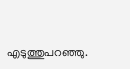എടുത്തുപറഞ്ഞു.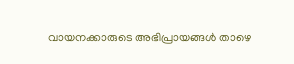വായനക്കാരുടെ അഭിപ്രായങ്ങൾ താഴെ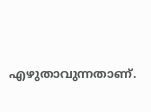എഴുതാവുന്നതാണ്.